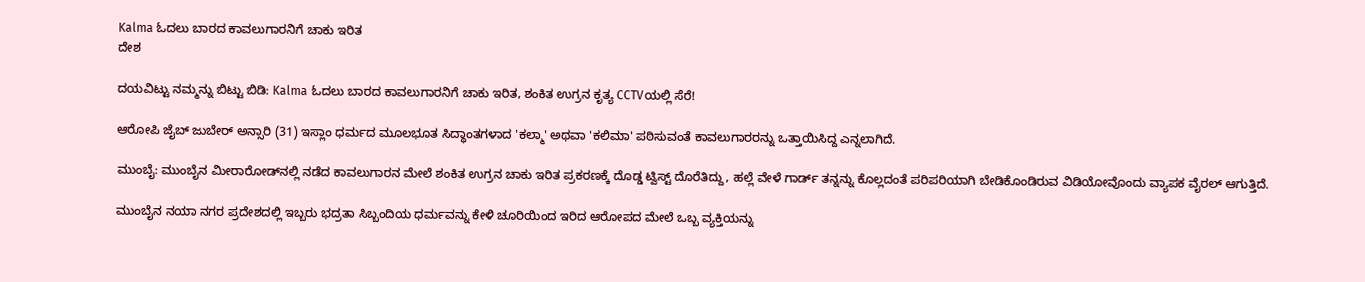Kalma ಓದಲು ಬಾರದ ಕಾವಲುಗಾರನಿಗೆ ಚಾಕು ಇರಿತ
ದೇಶ

ದಯವಿಟ್ಟು ನಮ್ಮನ್ನು ಬಿಟ್ಟು ಬಿಡಿ: Kalma ಓದಲು ಬಾರದ ಕಾವಲುಗಾರನಿಗೆ ಚಾಕು ಇರಿತ, ಶಂಕಿತ ಉಗ್ರನ ಕೃತ್ಯ CCTVಯಲ್ಲಿ ಸೆರೆ!

ಆರೋಪಿ ಜೈಬ್ ಜುಬೇರ್ ಅನ್ಸಾರಿ (31) ಇಸ್ಲಾಂ ಧರ್ಮದ ಮೂಲಭೂತ ಸಿದ್ಧಾಂತಗಳಾದ 'ಕಲ್ಮಾ' ಅಥವಾ 'ಕಲಿಮಾ' ಪಠಿಸುವಂತೆ ಕಾವಲುಗಾರರನ್ನು ಒತ್ತಾಯಿಸಿದ್ದ ಎನ್ನಲಾಗಿದೆ.

ಮುಂಬೈ: ಮುಂಬೈನ ಮೀರಾರೋಡ್‌ನಲ್ಲಿ ನಡೆದ ಕಾವಲುಗಾರನ ಮೇಲೆ ಶಂಕಿತ ಉಗ್ರನ ಚಾಕು ಇರಿತ ಪ್ರಕರಣಕ್ಕೆ ದೊಡ್ಡ ಟ್ವಿಸ್ಟ್ ದೊರೆತಿದ್ದು, ಹಲ್ಲೆ ವೇಳೆ ಗಾರ್ಡ್ ತನ್ನನ್ನು ಕೊಲ್ಲದಂತೆ ಪರಿಪರಿಯಾಗಿ ಬೇಡಿಕೊಂಡಿರುವ ವಿಡಿಯೋವೊಂದು ವ್ಯಾಪಕ ವೈರಲ್ ಆಗುತ್ತಿದೆ.

ಮುಂಬೈನ ನಯಾ ನಗರ ಪ್ರದೇಶದಲ್ಲಿ ಇಬ್ಬರು ಭದ್ರತಾ ಸಿಬ್ಬಂದಿಯ ಧರ್ಮವನ್ನು ಕೇಳಿ ಚೂರಿಯಿಂದ ಇರಿದ ಆರೋಪದ ಮೇಲೆ ಒಬ್ಬ ವ್ಯಕ್ತಿಯನ್ನು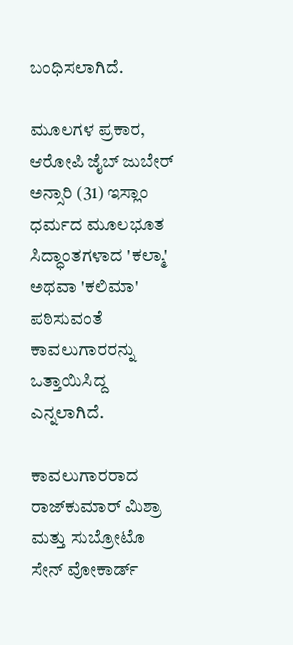ಬಂಧಿಸಲಾಗಿದೆ.

ಮೂಲಗಳ ಪ್ರಕಾರ, ಆರೋಪಿ ಜೈಬ್ ಜುಬೇರ್ ಅನ್ಸಾರಿ (31) ಇಸ್ಲಾಂ ಧರ್ಮದ ಮೂಲಭೂತ ಸಿದ್ಧಾಂತಗಳಾದ 'ಕಲ್ಮಾ' ಅಥವಾ 'ಕಲಿಮಾ' ಪಠಿಸುವಂತೆ ಕಾವಲುಗಾರರನ್ನು ಒತ್ತಾಯಿಸಿದ್ದ ಎನ್ನಲಾಗಿದೆ.

ಕಾವಲುಗಾರರಾದ ರಾಜ್‌ಕುಮಾರ್ ಮಿಶ್ರಾ ಮತ್ತು ಸುಬ್ರೋಟೊ ಸೇನ್ ವೋಕಾರ್ಡ್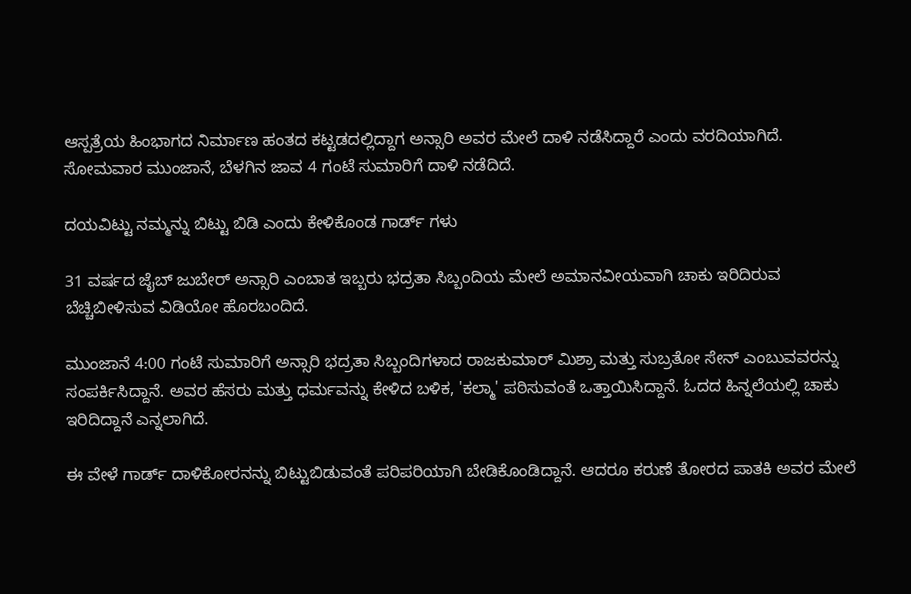ಆಸ್ಪತ್ರೆಯ ಹಿಂಭಾಗದ ನಿರ್ಮಾಣ ಹಂತದ ಕಟ್ಟಡದಲ್ಲಿದ್ದಾಗ ಅನ್ಸಾರಿ ಅವರ ಮೇಲೆ ದಾಳಿ ನಡೆಸಿದ್ದಾರೆ ಎಂದು ವರದಿಯಾಗಿದೆ. ಸೋಮವಾರ ಮುಂಜಾನೆ, ಬೆಳಗಿನ ಜಾವ 4 ಗಂಟೆ ಸುಮಾರಿಗೆ ದಾಳಿ ನಡೆದಿದೆ.

ದಯವಿಟ್ಟು ನಮ್ಮನ್ನು ಬಿಟ್ಟು ಬಿಡಿ ಎಂದು ಕೇಳಿಕೊಂಡ ಗಾರ್ಡ್ ಗಳು

31 ವರ್ಷದ ಜೈಬ್ ಜುಬೇರ್ ಅನ್ಸಾರಿ ಎಂಬಾತ ಇಬ್ಬರು ಭದ್ರತಾ ಸಿಬ್ಬಂದಿಯ ಮೇಲೆ ಅಮಾನವೀಯವಾಗಿ ಚಾಕು ಇರಿದಿರುವ ಬೆಚ್ಚಿಬೀಳಿಸುವ ವಿಡಿಯೋ ಹೊರಬಂದಿದೆ.

ಮುಂಜಾನೆ 4:00 ಗಂಟೆ ಸುಮಾರಿಗೆ ಅನ್ಸಾರಿ ಭದ್ರತಾ ಸಿಬ್ಬಂದಿಗಳಾದ ರಾಜಕುಮಾರ್ ಮಿಶ್ರಾ ಮತ್ತು ಸುಬ್ರತೋ ಸೇನ್ ಎಂಬುವವರನ್ನು ಸಂಪರ್ಕಿಸಿದ್ದಾನೆ. ಅವರ ಹೆಸರು ಮತ್ತು ಧರ್ಮವನ್ನು ಕೇಳಿದ ಬಳಿಕ, 'ಕಲ್ಮಾ' ಪಠಿಸುವಂತೆ ಒತ್ತಾಯಿಸಿದ್ದಾನೆ. ಓದದ ಹಿನ್ನಲೆಯಲ್ಲಿ ಚಾಕು ಇರಿದಿದ್ದಾನೆ ಎನ್ನಲಾಗಿದೆ.

ಈ ವೇಳೆ ಗಾರ್ಡ್ ದಾಳಿಕೋರನನ್ನು ಬಿಟ್ಟುಬಿಡುವಂತೆ ಪರಿಪರಿಯಾಗಿ ಬೇಡಿಕೊಂಡಿದ್ದಾನೆ. ಆದರೂ ಕರುಣೆ ತೋರದ ಪಾತಕಿ ಅವರ ಮೇಲೆ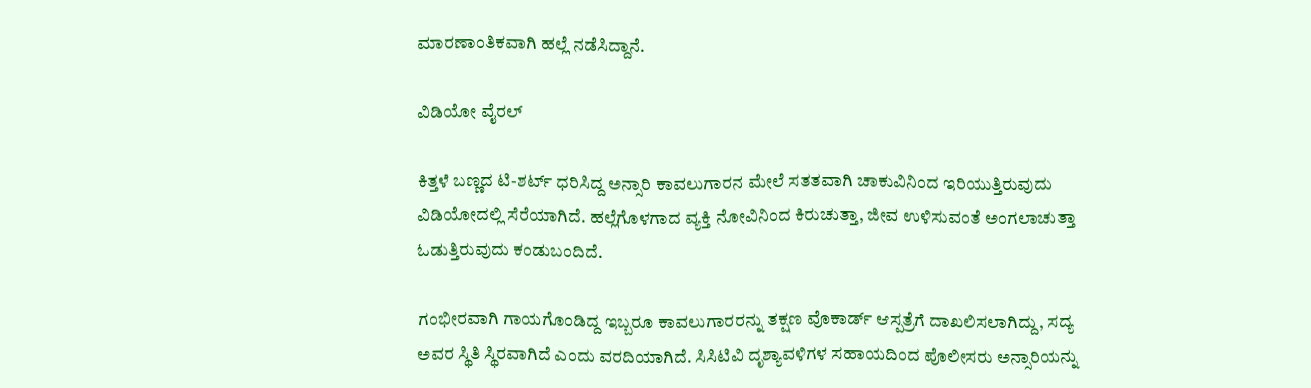ಮಾರಣಾಂತಿಕವಾಗಿ ಹಲ್ಲೆ ನಡೆಸಿದ್ದಾನೆ.

ವಿಡಿಯೋ ವೈರಲ್

ಕಿತ್ತಳೆ ಬಣ್ಣದ ಟಿ-ಶರ್ಟ್ ಧರಿಸಿದ್ದ ಅನ್ಸಾರಿ ಕಾವಲುಗಾರನ ಮೇಲೆ ಸತತವಾಗಿ ಚಾಕುವಿನಿಂದ ಇರಿಯುತ್ತಿರುವುದು ವಿಡಿಯೋದಲ್ಲಿ ಸೆರೆಯಾಗಿದೆ. ಹಲ್ಲೆಗೊಳಗಾದ ವ್ಯಕ್ತಿ ನೋವಿನಿಂದ ಕಿರುಚುತ್ತಾ, ಜೀವ ಉಳಿಸುವಂತೆ ಅಂಗಲಾಚುತ್ತಾ ಓಡುತ್ತಿರುವುದು ಕಂಡುಬಂದಿದೆ.

ಗಂಭೀರವಾಗಿ ಗಾಯಗೊಂಡಿದ್ದ ಇಬ್ಬರೂ ಕಾವಲುಗಾರರನ್ನು ತಕ್ಷಣ ವೊಕಾರ್ಡ್ ಆಸ್ಪತ್ರೆಗೆ ದಾಖಲಿಸಲಾಗಿದ್ದು, ಸದ್ಯ ಅವರ ಸ್ಥಿತಿ ಸ್ಥಿರವಾಗಿದೆ ಎಂದು ವರದಿಯಾಗಿದೆ. ಸಿಸಿಟಿವಿ ದೃಶ್ಯಾವಳಿಗಳ ಸಹಾಯದಿಂದ ಪೊಲೀಸರು ಅನ್ಸಾರಿಯನ್ನು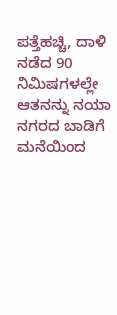ಪತ್ತೆಹಚ್ಚಿ, ದಾಳಿ ನಡೆದ 90 ನಿಮಿಷಗಳಲ್ಲೇ ಆತನನ್ನು ನಯಾ ನಗರದ ಬಾಡಿಗೆ ಮನೆಯಿಂದ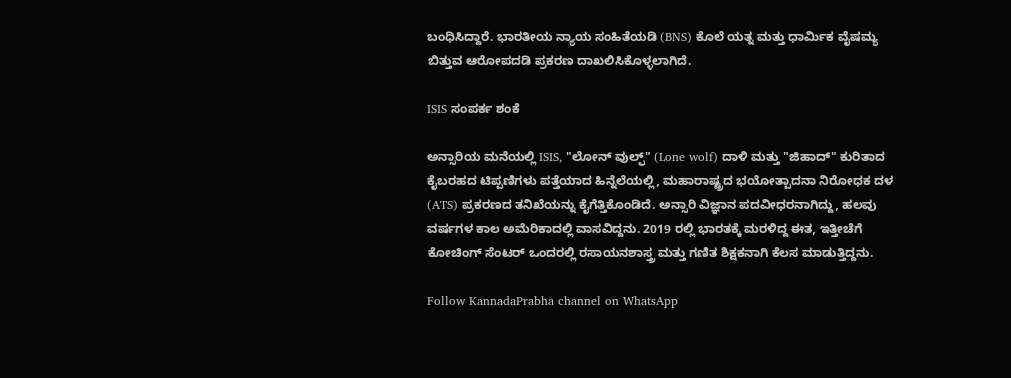ಬಂಧಿಸಿದ್ದಾರೆ. ಭಾರತೀಯ ನ್ಯಾಯ ಸಂಹಿತೆಯಡಿ (BNS) ಕೊಲೆ ಯತ್ನ ಮತ್ತು ಧಾರ್ಮಿಕ ವೈಷಮ್ಯ ಬಿತ್ತುವ ಆರೋಪದಡಿ ಪ್ರಕರಣ ದಾಖಲಿಸಿಕೊಳ್ಳಲಾಗಿದೆ.

ISIS ಸಂಪರ್ಕ ಶಂಕೆ

ಅನ್ಸಾರಿಯ ಮನೆಯಲ್ಲಿ ISIS, "ಲೋನ್ ವುಲ್ಫ್" (Lone wolf) ದಾಳಿ ಮತ್ತು "ಜಿಹಾದ್" ಕುರಿತಾದ ಕೈಬರಹದ ಟಿಪ್ಪಣಿಗಳು ಪತ್ತೆಯಾದ ಹಿನ್ನೆಲೆಯಲ್ಲಿ, ಮಹಾರಾಷ್ಟ್ರದ ಭಯೋತ್ಪಾದನಾ ನಿರೋಧಕ ದಳ (ATS) ಪ್ರಕರಣದ ತನಿಖೆಯನ್ನು ಕೈಗೆತ್ತಿಕೊಂಡಿದೆ. ಅನ್ಸಾರಿ ವಿಜ್ಞಾನ ಪದವೀಧರನಾಗಿದ್ದು, ಹಲವು ವರ್ಷಗಳ ಕಾಲ ಅಮೆರಿಕಾದಲ್ಲಿ ವಾಸವಿದ್ದನು. 2019 ರಲ್ಲಿ ಭಾರತಕ್ಕೆ ಮರಳಿದ್ದ ಈತ, ಇತ್ತೀಚೆಗೆ ಕೋಚಿಂಗ್ ಸೆಂಟರ್ ಒಂದರಲ್ಲಿ ರಸಾಯನಶಾಸ್ತ್ರ ಮತ್ತು ಗಣಿತ ಶಿಕ್ಷಕನಾಗಿ ಕೆಲಸ ಮಾಡುತ್ತಿದ್ದನು.

Follow KannadaPrabha channel on WhatsApp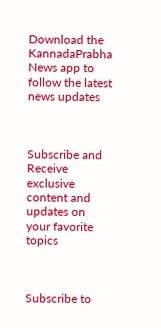Download the KannadaPrabha News app to follow the latest news updates



Subscribe and Receive exclusive content and updates on your favorite topics



Subscribe to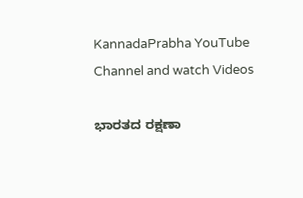KannadaPrabha YouTube Channel and watch Videos

ಭಾರತದ ರಕ್ಷಣಾ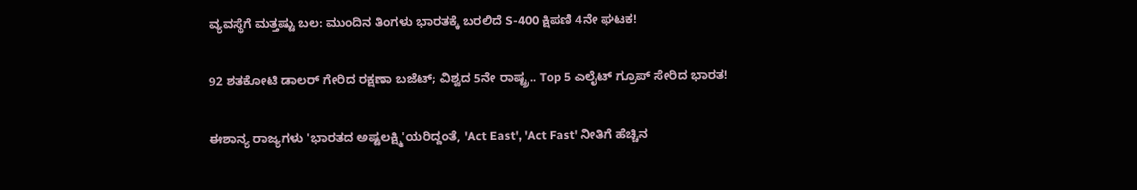ವ್ಯವಸ್ಥೆಗೆ ಮತ್ತಷ್ಟು ಬಲ: ಮುಂದಿನ ತಿಂಗಳು ಭಾರತಕ್ಕೆ ಬರಲಿದೆ S-400 ಕ್ಷಿಪಣಿ 4ನೇ ಘಟಕ!

92 ಶತಕೋಟಿ ಡಾಲರ್ ಗೇರಿದ ರಕ್ಷಣಾ ಬಜೆಟ್; ವಿಶ್ವದ 5ನೇ ರಾಷ್ಟ್ರ.. Top 5 ಎಲೈಟ್ ಗ್ರೂಪ್ ಸೇರಿದ ಭಾರತ!

ಈಶಾನ್ಯ ರಾಜ್ಯಗಳು 'ಭಾರತದ ಅಷ್ಟಲಕ್ಷ್ಮಿ'ಯರಿದ್ದಂತೆ, 'Act East', 'Act Fast' ನೀತಿಗೆ ಹೆಚ್ಚಿನ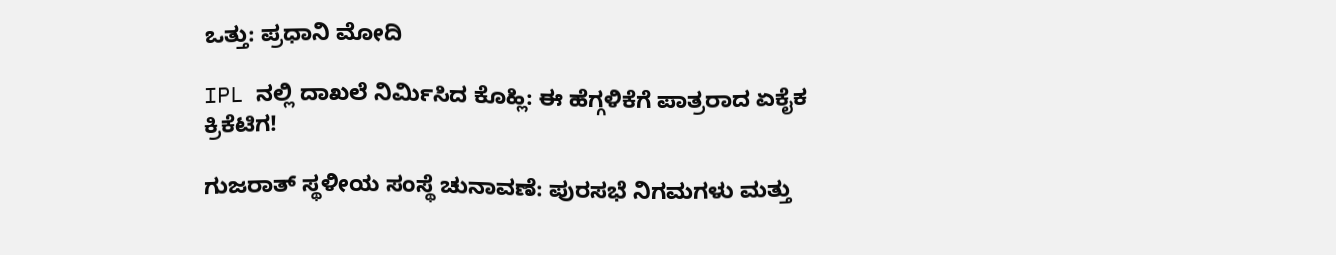ಒತ್ತು: ಪ್ರಧಾನಿ ಮೋದಿ

IPL ನಲ್ಲಿ ದಾಖಲೆ ನಿರ್ಮಿಸಿದ ಕೊಹ್ಲಿ: ಈ ಹೆಗ್ಗಳಿಕೆಗೆ ಪಾತ್ರರಾದ ಏಕೈಕ ಕ್ರಿಕೆಟಿಗ!

ಗುಜರಾತ್ ಸ್ಥಳೀಯ ಸಂಸ್ಥೆ ಚುನಾವಣೆ: ಪುರಸಭೆ ನಿಗಮಗಳು ಮತ್ತು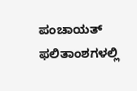ಪಂಚಾಯತ್ ಫಲಿತಾಂಶಗಳಲ್ಲಿ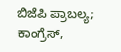ಬಿಜೆಪಿ ಪ್ರಾಬಲ್ಯ; ಕಾಂಗ್ರೆಸ್,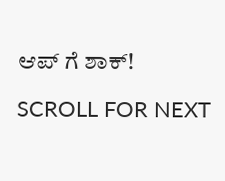ಆಪ್ ಗೆ ಶಾಕ್!

SCROLL FOR NEXT